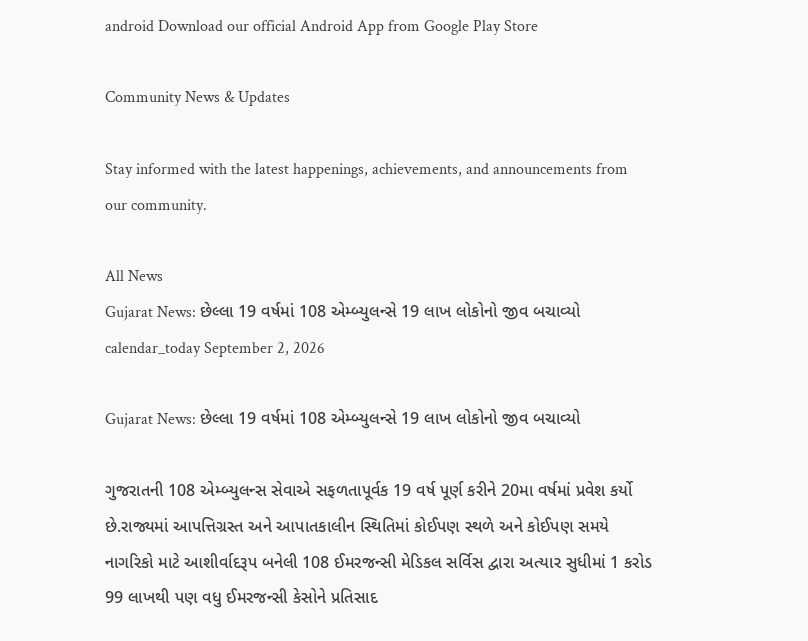android Download our official Android App from Google Play Store

Community News & Updates

Stay informed with the latest happenings, achievements, and announcements from our community.

All News
Gujarat News: છેલ્લા 19 વર્ષમાં 108 એમ્બ્યુલન્સે 19 લાખ લોકોનો જીવ બચાવ્યો
calendar_today September 2, 2026

Gujarat News: છેલ્લા 19 વર્ષમાં 108 એમ્બ્યુલન્સે 19 લાખ લોકોનો જીવ બચાવ્યો

ગુજરાતની 108 એમ્બ્યુલન્સ સેવાએ સફળતાપૂર્વક 19 વર્ષ પૂર્ણ કરીને 20મા વર્ષમાં પ્રવેશ કર્યો છે.રાજ્યમાં આપત્તિગ્રસ્ત અને આપાતકાલીન સ્થિતિમાં કોઈપણ સ્થળે અને કોઈપણ સમયે નાગરિકો માટે આશીર્વાદરૂપ બનેલી 108 ઈમરજન્સી મેડિકલ સર્વિસ દ્વારા અત્યાર સુધીમાં 1 કરોડ 99 લાખથી પણ વધુ ઈમરજન્સી કેસોને પ્રતિસાદ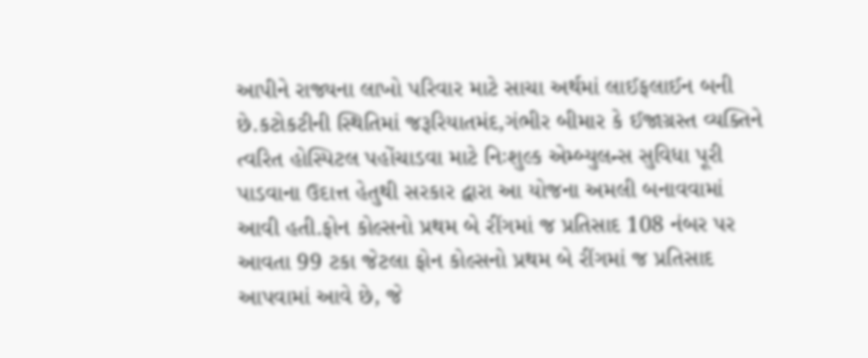આપીને રાજ્યના લાખો પરિવાર માટે સાચા અર્થમાં લાઈફલાઈન બની છે.કટોકટીની સ્થિતિમાં જરૂરિયાતમંદ,ગંભીર બીમાર કે ઈજાગ્રસ્ત વ્યક્તિને ત્વરિત હોસ્પિટલ પહોંચાડવા માટે નિઃશુલ્ક એમ્બ્યુલન્સ સુવિધા પૂરી પાડવાના ઉદાત્ત હેતુથી સરકાર દ્વારા આ યોજના અમલી બનાવવામાં આવી હતી.ફોન કોલ્સનો પ્રથમ બે રીંગમાં જ પ્રતિસાદ 108 નંબર પર આવતા 99 ટકા જેટલા ફોન કોલ્સનો પ્રથમ બે રીંગમાં જ પ્રતિસાદ આપવામાં આવે છે, જે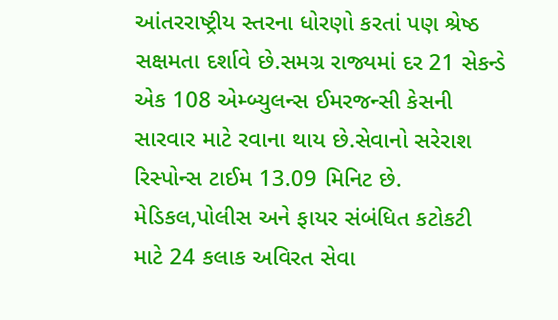આંતરરાષ્ટ્રીય સ્તરના ધોરણો કરતાં પણ શ્રેષ્ઠ સક્ષમતા દર્શાવે છે.સમગ્ર રાજ્યમાં દર 21 સેકન્ડે એક 108 એમ્બ્યુલન્સ ઈમરજન્સી કેસની સારવાર માટે રવાના થાય છે.સેવાનો સરેરાશ રિસ્પોન્સ ટાઈમ 13.09 મિનિટ છે. મેડિકલ,પોલીસ અને ફાયર સંબંધિત કટોકટી માટે 24 કલાક અવિરત સેવા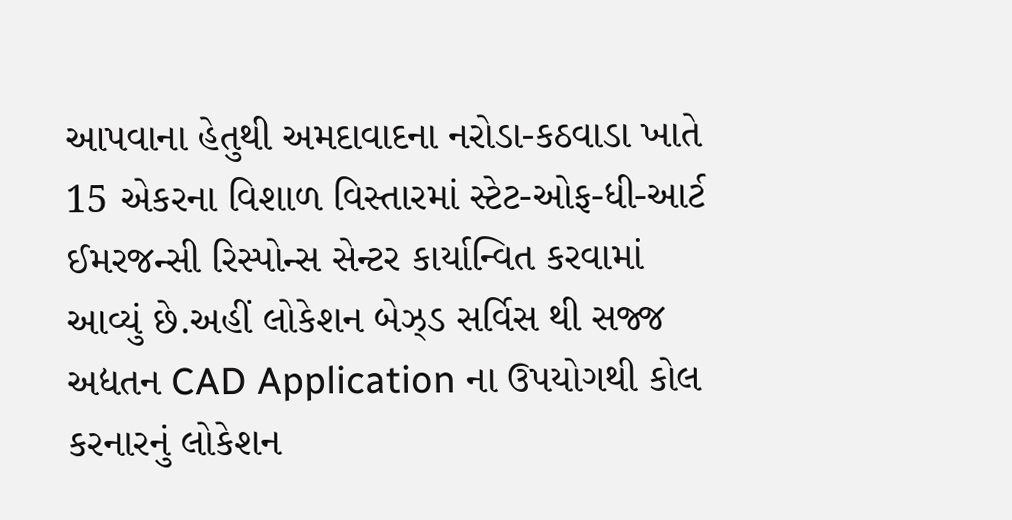આપવાના હેતુથી અમદાવાદના નરોડા-કઠવાડા ખાતે 15 એકરના વિશાળ વિસ્તારમાં સ્ટેટ-ઓફ-ધી-આર્ટ ઈમરજન્સી રિસ્પોન્સ સેન્ટર કાર્યાન્વિત કરવામાં આવ્યું છે.અહીં લોકેશન બેઝ્ડ સર્વિસ થી સજ્જ અદ્યતન CAD Application ના ઉપયોગથી કોલ કરનારનું લોકેશન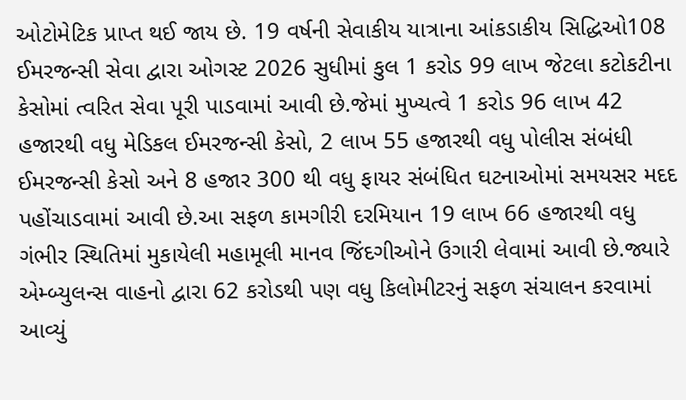ઓટોમેટિક પ્રાપ્ત થઈ જાય છે. 19 વર્ષની સેવાકીય યાત્રાના આંકડાકીય સિદ્ધિઓ108 ઈમરજન્સી સેવા દ્વારા ઓગસ્ટ 2026 સુધીમાં કુલ 1 કરોડ 99 લાખ જેટલા કટોકટીના કેસોમાં ત્વરિત સેવા પૂરી પાડવામાં આવી છે.જેમાં મુખ્યત્વે 1 કરોડ 96 લાખ 42 હજારથી વધુ મેડિકલ ઈમરજન્સી કેસો, 2 લાખ 55 હજારથી વધુ પોલીસ સંબંધી ઈમરજન્સી કેસો અને 8 હજાર 300 થી વધુ ફાયર સંબંધિત ઘટનાઓમાં સમયસર મદદ પહોંચાડવામાં આવી છે.આ સફળ કામગીરી દરમિયાન 19 લાખ 66 હજારથી વધુ ગંભીર સ્થિતિમાં મુકાયેલી મહામૂલી માનવ જિંદગીઓને ઉગારી લેવામાં આવી છે.જ્યારે એમ્બ્યુલન્સ વાહનો દ્વારા 62 કરોડથી પણ વધુ કિલોમીટરનું સફળ સંચાલન કરવામાં આવ્યું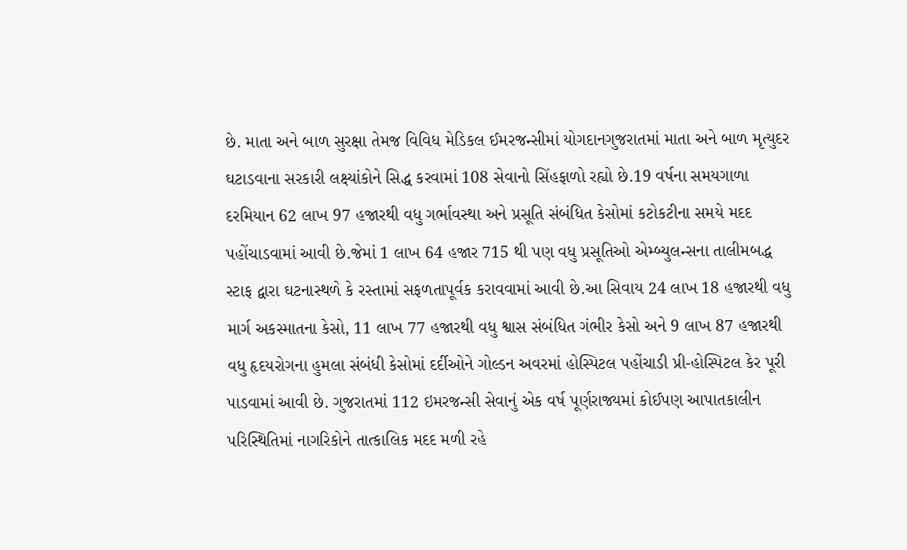છે. માતા અને બાળ સુરક્ષા તેમજ વિવિધ મેડિકલ ઈમરજન્સીમાં યોગદાનગુજરાતમાં માતા અને બાળ મૃત્યુદર ઘટાડવાના સરકારી લક્ષ્યાંકોને સિદ્ધ કરવામાં 108 સેવાનો સિંહફાળો રહ્યો છે.19 વર્ષના સમયગાળા દરમિયાન 62 લાખ 97 હજારથી વધુ ગર્ભાવસ્થા અને પ્રસૂતિ સંબંધિત કેસોમાં કટોકટીના સમયે મદદ પહોંચાડવામાં આવી છે.જેમાં 1 લાખ 64 હજાર 715 થી પણ વધુ પ્રસૂતિઓ એમ્બ્યુલન્સના તાલીમબદ્ધ સ્ટાફ દ્વારા ઘટનાસ્થળે કે રસ્તામાં સફળતાપૂર્વક કરાવવામાં આવી છે.આ સિવાય 24 લાખ 18 હજારથી વધુ માર્ગ અકસ્માતના કેસો, 11 લાખ 77 હજારથી વધુ શ્વાસ સંબંધિત ગંભીર કેસો અને 9 લાખ 87 હજારથી વધુ હૃદયરોગના હુમલા સંબંધી કેસોમાં દર્દીઓને ગોલ્ડન અવરમાં હોસ્પિટલ પહોંચાડી પ્રી-હોસ્પિટલ કેર પૂરી પાડવામાં આવી છે. ગુજરાતમાં 112 ઇમરજન્સી સેવાનું એક વર્ષ પૂર્ણરાજ્યમાં કોઈપણ આપાતકાલીન પરિસ્થિતિમાં નાગરિકોને તાત્કાલિક મદદ મળી રહે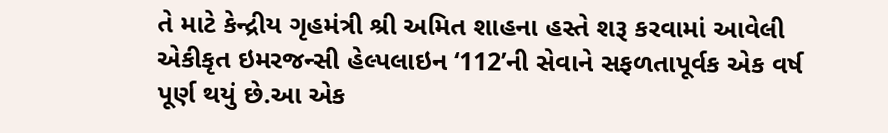તે માટે કેન્દ્રીય ગૃહમંત્રી શ્રી અમિત શાહના હસ્તે શરૂ કરવામાં આવેલી એકીકૃત ઇમરજન્સી હેલ્પલાઇન ‘112’ની સેવાને સફળતાપૂર્વક એક વર્ષ પૂર્ણ થયું છે.આ એક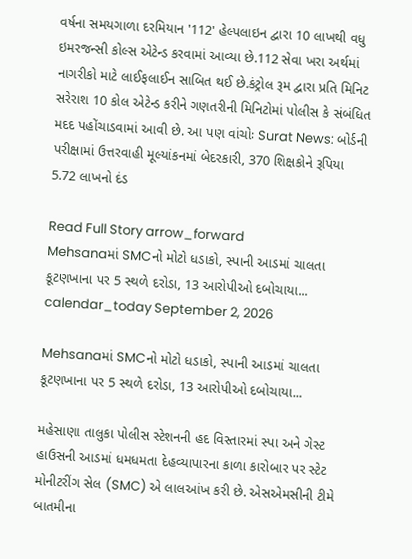વર્ષના સમયગાળા દરમિયાન '112' હેલ્પલાઇન દ્વારા 10 લાખથી વધુ ઇમરજન્સી કોલ્સ એટેન્ડ કરવામાં આવ્યા છે.112 સેવા ખરા અર્થમાં નાગરીકો માટે લાઈફલાઈન સાબિત થઈ છે.કંટ્રોલ રૂમ દ્વારા પ્રતિ મિનિટ સરેરાશ 10 કોલ એટેન્ડ કરીને ગણતરીની મિનિટોમાં પોલીસ કે સંબંધિત મદદ પહોંચાડવામાં આવી છે. આ પણ વાંચોઃ Surat News: બોર્ડની પરીક્ષામાં ઉત્તરવાહી મૂલ્યાંકનમાં બેદરકારી, 370 શિક્ષકોને રૂપિયા 5.72 લાખનો દંડ

Read Full Story arrow_forward
Mehsanaમાં SMCનો મોટો ધડાકો, સ્પાની આડમાં ચાલતા કૂટણખાના પર 5 સ્થળે દરોડા, 13 આરોપીઓ દબોચાયા...
calendar_today September 2, 2026

Mehsanaમાં SMCનો મોટો ધડાકો, સ્પાની આડમાં ચાલતા કૂટણખાના પર 5 સ્થળે દરોડા, 13 આરોપીઓ દબોચાયા...

મહેસાણા તાલુકા પોલીસ સ્ટેશનની હદ વિસ્તારમાં સ્પા અને ગેસ્ટ હાઉસની આડમાં ધમધમતા દેહવ્યાપારના કાળા કારોબાર પર સ્ટેટ મોનીટરીંગ સેલ (SMC) એ લાલઆંખ કરી છે. એસએમસીની ટીમે બાતમીના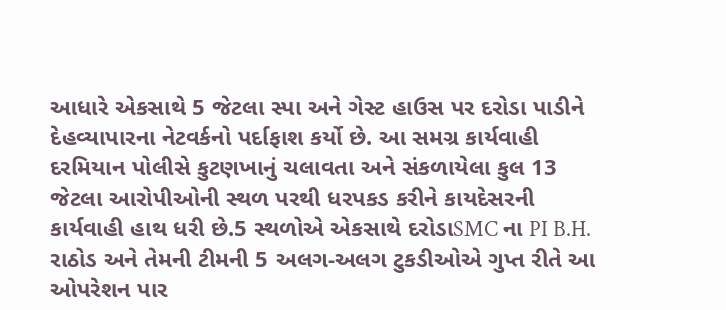આધારે એકસાથે 5 જેટલા સ્પા અને ગેસ્ટ હાઉસ પર દરોડા પાડીને દેહવ્યાપારના નેટવર્કનો પર્દાફાશ કર્યો છે. આ સમગ્ર કાર્યવાહી દરમિયાન પોલીસે કુટણખાનું ચલાવતા અને સંકળાયેલા કુલ 13 જેટલા આરોપીઓની સ્થળ પરથી ધરપકડ કરીને કાયદેસરની કાર્યવાહી હાથ ધરી છે.5 સ્થળોએ એકસાથે દરોડાSMC ના PI B.H. રાઠોડ અને તેમની ટીમની 5 અલગ-અલગ ટુકડીઓએ ગુપ્ત રીતે આ ઓપરેશન પાર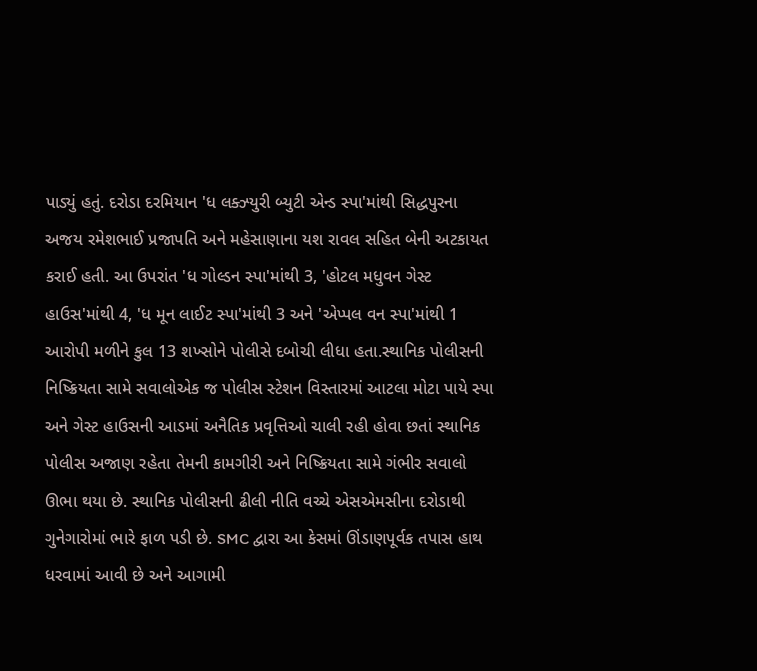પાડ્યું હતું. દરોડા દરમિયાન 'ધ લક્ઝ્યુરી બ્યુટી એન્ડ સ્પા'માંથી સિદ્ધપુરના અજય રમેશભાઈ પ્રજાપતિ અને મહેસાણાના યશ રાવલ સહિત બેની અટકાયત કરાઈ હતી. આ ઉપરાંત 'ધ ગોલ્ડન સ્પા'માંથી 3, 'હોટલ મધુવન ગેસ્ટ હાઉસ'માંથી 4, 'ધ મૂન લાઈટ સ્પા'માંથી 3 અને 'એપ્પલ વન સ્પા'માંથી 1 આરોપી મળીને કુલ 13 શખ્સોને પોલીસે દબોચી લીધા હતા.સ્થાનિક પોલીસની નિષ્ક્રિયતા સામે સવાલોએક જ પોલીસ સ્ટેશન વિસ્તારમાં આટલા મોટા પાયે સ્પા અને ગેસ્ટ હાઉસની આડમાં અનૈતિક પ્રવૃત્તિઓ ચાલી રહી હોવા છતાં સ્થાનિક પોલીસ અજાણ રહેતા તેમની કામગીરી અને નિષ્ક્રિયતા સામે ગંભીર સવાલો ઊભા થયા છે. સ્થાનિક પોલીસની ઢીલી નીતિ વચ્ચે એસએમસીના દરોડાથી ગુનેગારોમાં ભારે ફાળ પડી છે. SMC દ્વારા આ કેસમાં ઊંડાણપૂર્વક તપાસ હાથ ધરવામાં આવી છે અને આગામી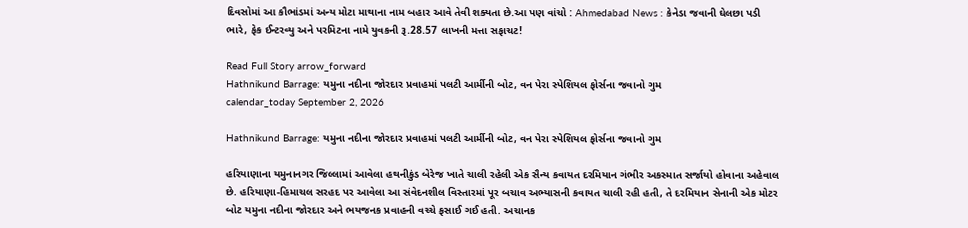દિવસોમાં આ કૌભાંડમાં અન્ય મોટા માથાના નામ બહાર આવે તેવી શક્યતા છે.આ પણ વાંચો : Ahmedabad News : કેનેડા જવાની ઘેલછા પડી ભારે, ફેક ઈન્ટરવ્યુ અને પરમિટના નામે યુવકની રૂ.28.57 લાખની મત્તા સફાચટ!

Read Full Story arrow_forward
Hathnikund Barrage: યમુના નદીના જોરદાર પ્રવાહમાં પલટી આર્મીની બોટ, વન પેરા સ્પેશિયલ ફોર્સના જવાનો ગુમ
calendar_today September 2, 2026

Hathnikund Barrage: યમુના નદીના જોરદાર પ્રવાહમાં પલટી આર્મીની બોટ, વન પેરા સ્પેશિયલ ફોર્સના જવાનો ગુમ

હરિયાણાના યમુનાનગર જિલ્લામાં આવેલા હથનીકુંડ બેરેજ ખાતે ચાલી રહેલી એક સૈન્ય કવાયત દરમિયાન ગંભીર અકસ્માત સર્જાયો હોવાના અહેવાલ છે. હરિયાણા-હિમાચલ સરહદ પર આવેલા આ સંવેદનશીલ વિસ્તારમાં પૂર બચાવ અભ્યાસની કવાયત ચાલી રહી હતી, તે દરમિયાન સેનાની એક મોટર બોટ યમુના નદીના જોરદાર અને ભયજનક પ્રવાહની વચ્ચે ફસાઈ ગઈ હતી. અચાનક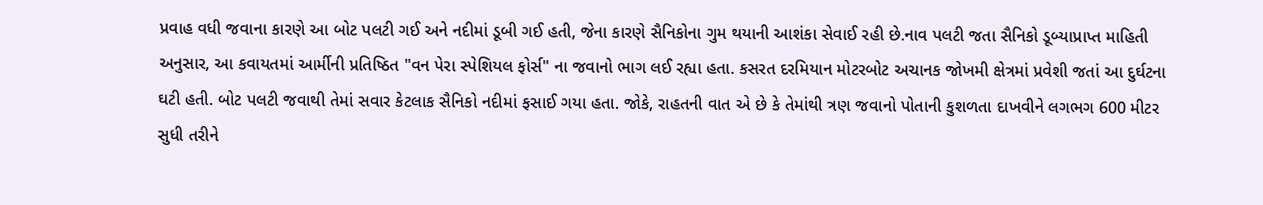પ્રવાહ વધી જવાના કારણે આ બોટ પલટી ગઈ અને નદીમાં ડૂબી ગઈ હતી, જેના કારણે સૈનિકોના ગુમ થયાની આશંકા સેવાઈ રહી છે.નાવ પલટી જતા સૈનિકો ડૂબ્યાપ્રાપ્ત માહિતી અનુસાર, આ કવાયતમાં આર્મીની પ્રતિષ્ઠિત "વન પેરા સ્પેશિયલ ફોર્સ" ના જવાનો ભાગ લઈ રહ્યા હતા. કસરત દરમિયાન મોટરબોટ અચાનક જોખમી ક્ષેત્રમાં પ્રવેશી જતાં આ દુર્ઘટના ઘટી હતી. બોટ પલટી જવાથી તેમાં સવાર કેટલાક સૈનિકો નદીમાં ફસાઈ ગયા હતા. જોકે, રાહતની વાત એ છે કે તેમાંથી ત્રણ જવાનો પોતાની કુશળતા દાખવીને લગભગ 600 મીટર સુધી તરીને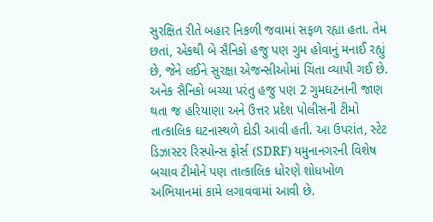સુરક્ષિત રીતે બહાર નિકળી જવામાં સફળ રહ્યા હતા. તેમ છતાં, એકથી બે સૈનિકો હજુ પણ ગુમ હોવાનું મનાઈ રહ્યું છે, જેને લઈને સુરક્ષા એજન્સીઓમાં ચિંતા વ્યાપી ગઈ છે. અનેક સૈનિકો બચ્યા પરંતુ હજુ પણ 2 ગુમઘટનાની જાણ થતા જ હરિયાણા અને ઉત્તર પ્રદેશ પોલીસની ટીમો તાત્કાલિક ઘટનાસ્થળે દોડી આવી હતી. આ ઉપરાંત, સ્ટેટ ડિઝાસ્ટર રિસ્પોન્સ ફોર્સ (SDRF) યમુનાનગરની વિશેષ બચાવ ટીમોને પણ તાત્કાલિક ધોરણે શોધખોળ અભિયાનમાં કામે લગાવવામાં આવી છે.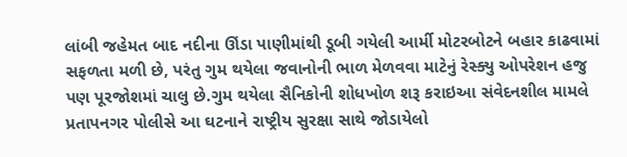લાંબી જહેમત બાદ નદીના ઊંડા પાણીમાંથી ડૂબી ગયેલી આર્મી મોટરબોટને બહાર કાઢવામાં સફળતા મળી છે, પરંતુ ગુમ થયેલા જવાનોની ભાળ મેળવવા માટેનું રેસ્ક્યુ ઓપરેશન હજુ પણ પૂરજોશમાં ચાલુ છે.ગુમ થયેલા સૈનિકોની શોધખોળ શરૂ કરાઇઆ સંવેદનશીલ મામલે પ્રતાપનગર પોલીસે આ ઘટનાને રાષ્ટ્રીય સુરક્ષા સાથે જોડાયેલો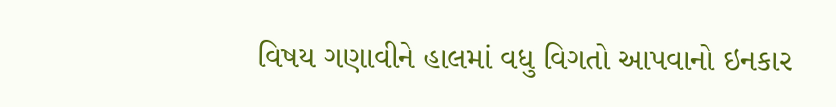વિષય ગણાવીને હાલમાં વધુ વિગતો આપવાનો ઇનકાર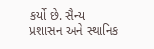કર્યો છે. સૈન્ય પ્રશાસન અને સ્થાનિક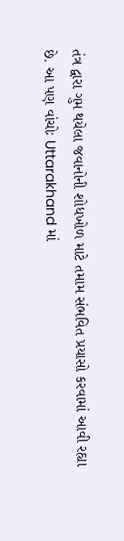તંત્ર દ્વારા ગુમ થયેલા જવાનોની શોધખોળ માટે તમામ સંભવિત પ્રયાસો કરવામાં આવી રહ્યા છે. આ પણ વાંચોઃ Uttarakhand માં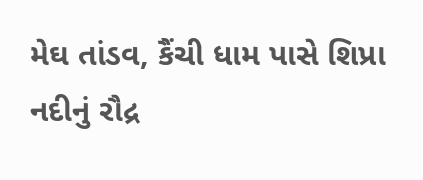મેઘ તાંડવ, કૈંચી ધામ પાસે શિપ્રા નદીનું રૌદ્ર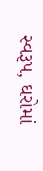સ્વરૂપ, ઘરોમાં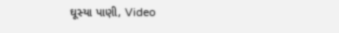ઘૂસ્યા પાણી, Video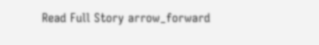Read Full Story arrow_forward